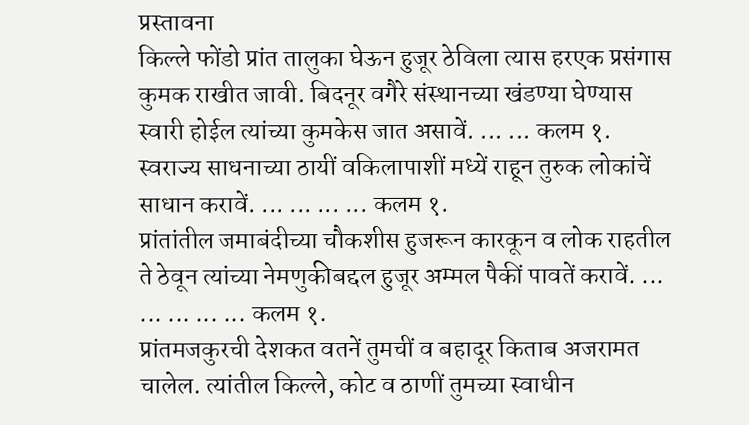प्रस्तावना
किल्ले फोंडो प्रांत तालुका घेऊन हुजूर ठेविला त्यास हरएक प्रसंगास कुमक राखीत जावी. बिदनूर वगैरे संस्थानच्या खंडण्या घेण्यास स्वारी होईल त्यांच्या कुमकेस जात असावें. ... ... कलम १.
स्वराज्य साधनाच्या ठायीं वकिलापाशीं मध्यें राहून तुरुक लोकांचें साधान करावें. ... ... ... ... कलम १.
प्रांतांतील जमाबंदीच्या चौकशीस हुजरून कारकून व लोक राहतील ते ठेवून त्यांच्या नेमणुकीबद्दल हुजूर अम्मल पैकीं पावतें करावें. ... ... ... ... ... कलम १.
प्रांतमजकुरची देशकत वतनें तुमचीं व बहादूर किताब अजरामत चालेल. त्यांतील किल्ले, कोट व ठाणीं तुमच्या स्वाधीन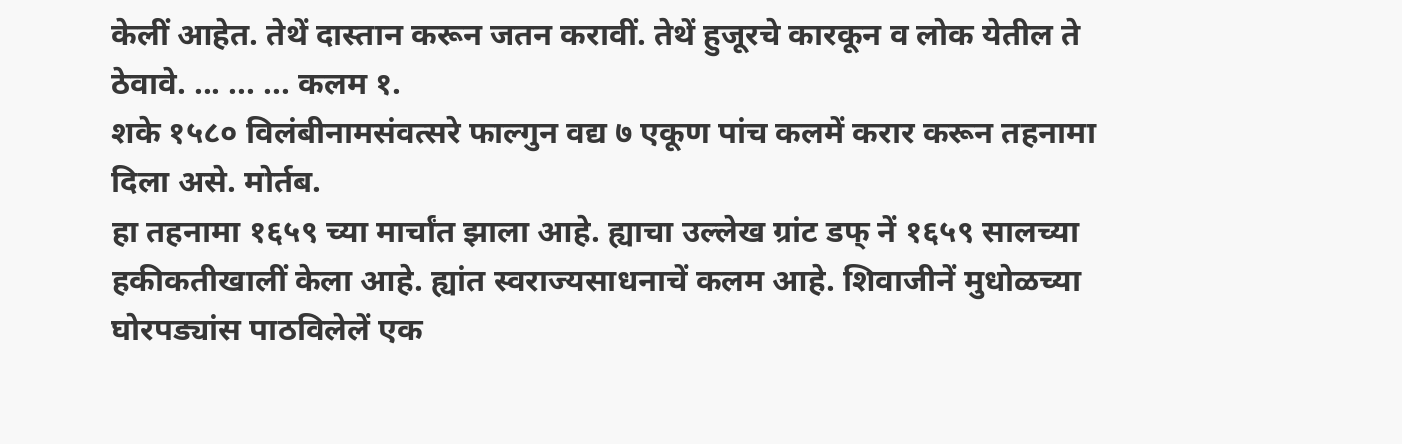केलीं आहेत. तेथें दास्तान करून जतन करावीं. तेथें हुजूरचे कारकून व लोक येतील ते ठेवावे. ... ... ... कलम १.
शके १५८० विलंबीनामसंवत्सरे फाल्गुन वद्य ७ एकूण पांच कलमें करार करून तहनामा दिला असे. मोर्तब.
हा तहनामा १६५९ च्या मार्चांत झाला आहे. ह्याचा उल्लेख ग्रांट डफ् नें १६५९ सालच्या हकीकतीखालीं केला आहे. ह्यांत स्वराज्यसाधनाचें कलम आहे. शिवाजीनें मुधोळच्या घोरपड्यांस पाठविलेलें एक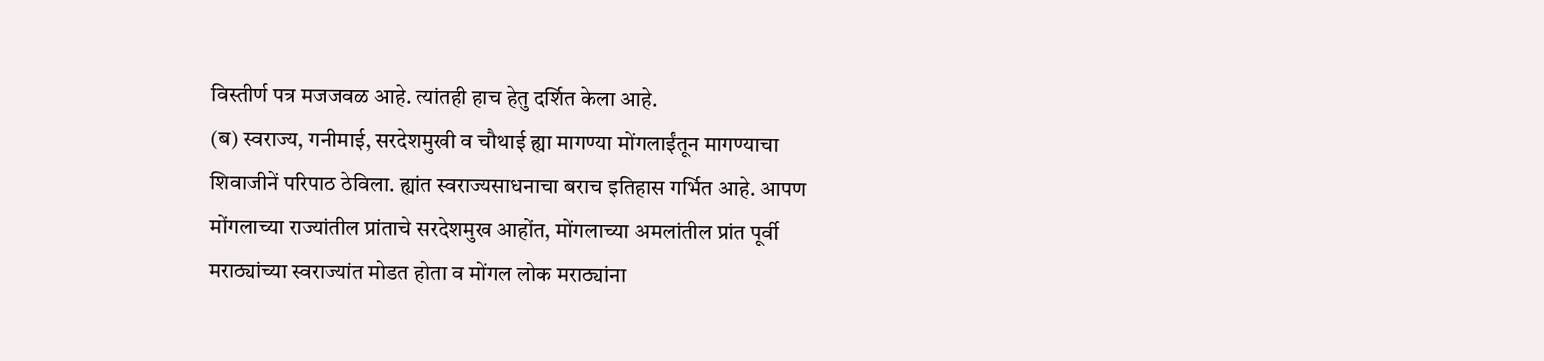विस्तीर्ण पत्र मजजवळ आहे. त्यांतही हाच हेतु दर्शित केला आहे.
(ब) स्वराज्य, गनीमाई, सरदेशमुखी व चौथाई ह्या मागण्या मोंगलाईंतून मागण्याचा शिवाजीनें परिपाठ ठेविला. ह्यांत स्वराज्यसाधनाचा बराच इतिहास गर्भित आहे. आपण मोंगलाच्या राज्यांतील प्रांताचे सरदेशमुख आहोंत, मोंगलाच्या अमलांतील प्रांत पूर्वी मराठ्यांच्या स्वराज्यांत मोडत होता व मोंगल लोक मराठ्यांना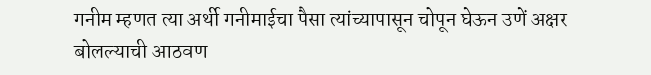गनीम म्हणत त्या अर्थी गनीमाईचा पैसा त्यांच्यापासून चोपून घेऊन उणें अक्षर बोलल्याची आठवण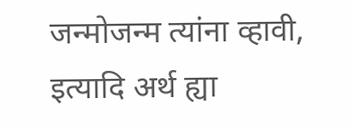जन्मोजन्म त्यांना व्हावी, इत्यादि अर्थ ह्या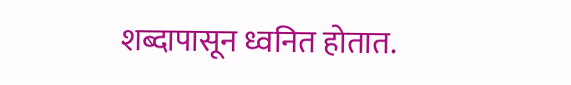शब्दापासून ध्वनित होतात.